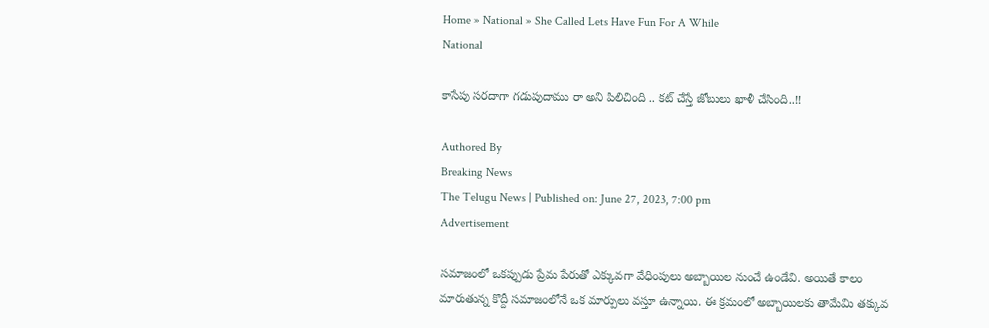Home » National » She Called Lets Have Fun For A While
National

కాసేపు సరదాగా గడుపుదాము రా అని పిలిచింది .. కట్ చేస్తే జోబులు ఖాళీ చేసింది..!!

Authored By
Breaking News
The Telugu News | Published on: June 27, 2023, 7:00 pm
Advertisement

సమాజంలో ఒకప్పుడు ప్రేమ పేరుతో ఎక్కువగా వేధింపులు అబ్బాయిల నుంచే ఉండేవి. అయితే కాలం మారుతున్న కొద్దీ సమాజంలోనే ఒక మార్పులు వస్తూ ఉన్నాయి. ఈ క్రమంలో అబ్బాయిలకు తామేమి తక్కువ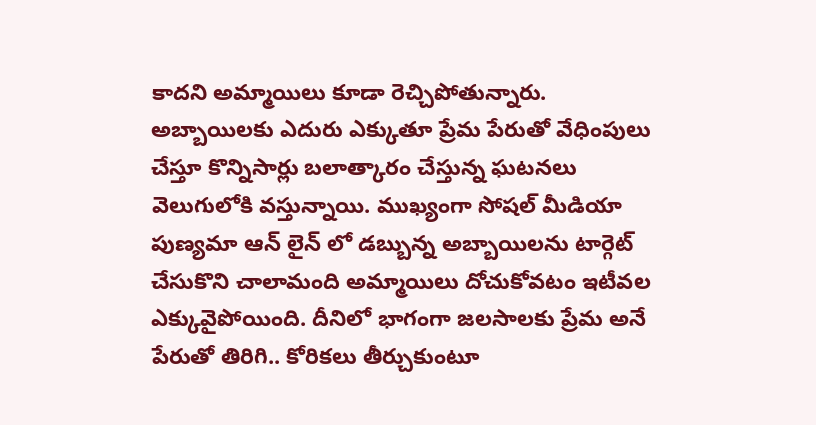కాదని అమ్మాయిలు కూడా రెచ్చిపోతున్నారు. అబ్బాయిలకు ఎదురు ఎక్కుతూ ప్రేమ పేరుతో వేధింపులు చేస్తూ కొన్నిసార్లు బలాత్కారం చేస్తున్న ఘటనలు వెలుగులోకి వస్తున్నాయి. ముఖ్యంగా సోషల్ మీడియా పుణ్యమా ఆన్ లైన్ లో డబ్బున్న అబ్బాయిలను టార్గెట్ చేసుకొని చాలామంది అమ్మాయిలు దోచుకోవటం ఇటీవల ఎక్కువైపోయింది. దీనిలో భాగంగా జలసాలకు ప్రేమ అనే పేరుతో తిరిగి.. కోరికలు తీర్చుకుంటూ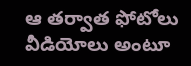ఆ తర్వాత ఫోటోలు వీడియోలు అంటూ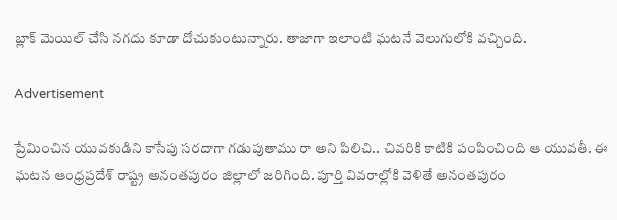బ్లాక్ మెయిల్ చేసి నగదు కూడా దోచుకుంటున్నారు. తాజాగా ఇలాంటి ఘటనే వెలుగులోకి వచ్చింది.

Advertisement

ప్రేమించిన యువకుడిని కాసేపు సరదాగా గడుపుతాము రా అని పిలిచి.. చివరికి కాటికి పంపించింది ఆ యువతీ. ఈ ఘటన ఆంధ్రప్రదేశ్ రాష్ట్ర అనంతపురం జిల్లాలో జరిగింది. పూర్తి వివరాల్లోకి వెళితే అనంతపురం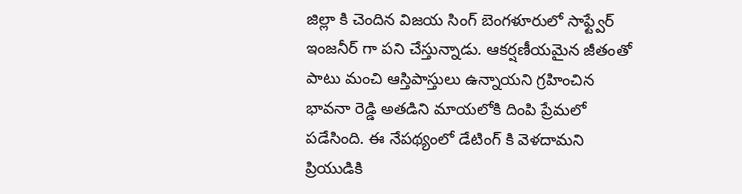జిల్లా కి చెందిన విజయ సింగ్ బెంగళూరులో సాఫ్ట్వేర్ ఇంజనీర్ గా పని చేస్తున్నాడు. ఆకర్షణీయమైన జీతంతో పాటు మంచి ఆస్తిపాస్తులు ఉన్నాయని గ్రహించిన భావనా రెడ్డి అతడిని మాయలోకి దింపి ప్రేమలో పడేసింది. ఈ నేపథ్యంలో డేటింగ్ కి వెళదామని ప్రియుడికి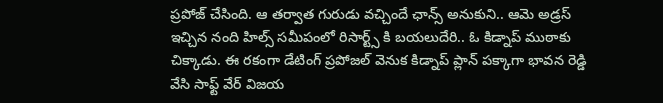ప్రపోజ్ చేసింది. ఆ తర్వాత గురుడు వచ్చిందే ఛాన్స్ అనుకుని.. ఆమె అడ్రస్ ఇచ్చిన నంది హిల్స్ సమీపంలో రిసార్ట్స్ కి బయలుదేరి.. ఓ కిడ్నాప్ ముఠాకు చిక్కాడు. ఈ రకంగా డేటింగ్ ప్రపోజల్ వెనుక కిడ్నాప్ ప్లాన్ పక్కాగా భావన రెడ్డి వేసి సాఫ్ట్ వేర్ విజయ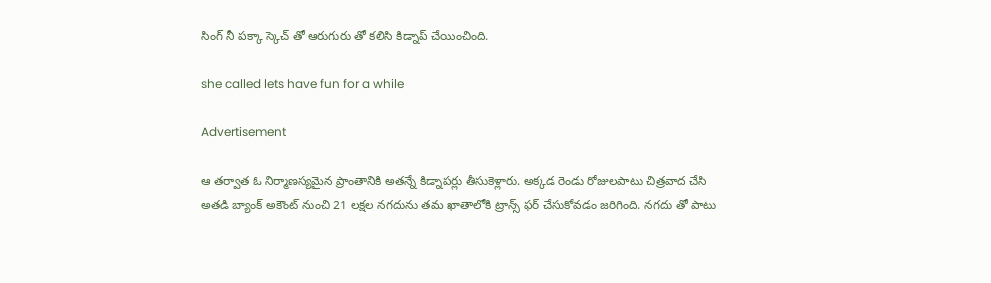సింగ్ నీ పక్కా స్కెచ్ తో ఆరుగురు తో కలిసి కిడ్నాప్ చేయించింది.

she called lets have fun for a while

Advertisement

ఆ తర్వాత ఓ నిర్మాణస్యమైన ప్రాంతానికి అతన్నే కిడ్నాపర్లు తీసుకెళ్లారు. అక్కడ రెండు రోజులపాటు చిత్రవాద చేసి అతడి బ్యాంక్ అకౌంట్ నుంచి 21 లక్షల నగదును తమ ఖాతాలోకి ట్రాన్స్ ఫర్ చేసుకోవడం జరిగింది. నగదు తో పాటు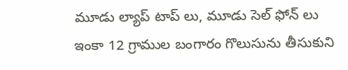మూడు ల్యాప్ టాప్ లు, మూడు సెల్ ఫోన్ లు ఇంకా 12 గ్రాముల బంగారం గొలుసును తీసుకుని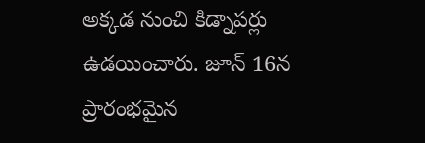అక్కడ నుంచి కిడ్నాపర్లు ఉడయించారు. జూన్ 16న ప్రారంభమైన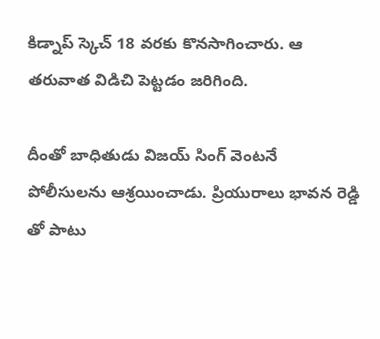కిడ్నాప్ స్కెచ్ 18 వరకు కొనసాగించారు. ఆ తరువాత విడిచి పెట్టడం జరిగింది.

దీంతో బాధితుడు విజయ్ సింగ్ వెంటనే పోలీసులను ఆశ్రయించాడు. ప్రియురాలు భావన రెడ్డి తో పాటు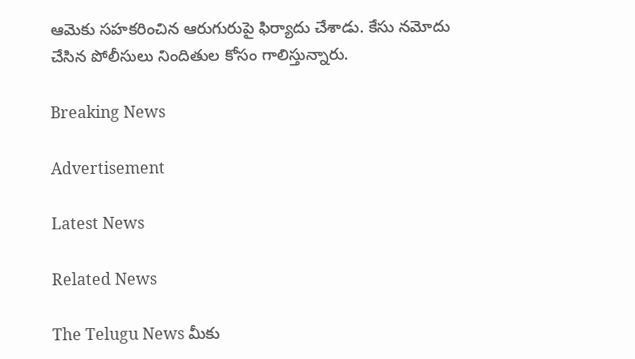ఆమెకు సహకరించిన ఆరుగురుపై ఫిర్యాదు చేశాడు. కేసు నమోదు చేసిన పోలీసులు నిందితుల కోసం గాలిస్తున్నారు.

Breaking News

Advertisement

Latest News

Related News

The Telugu News మీకు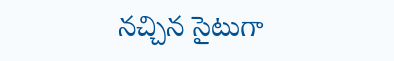నచ్చిన సైటుగా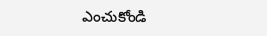ఎంచుకోండి